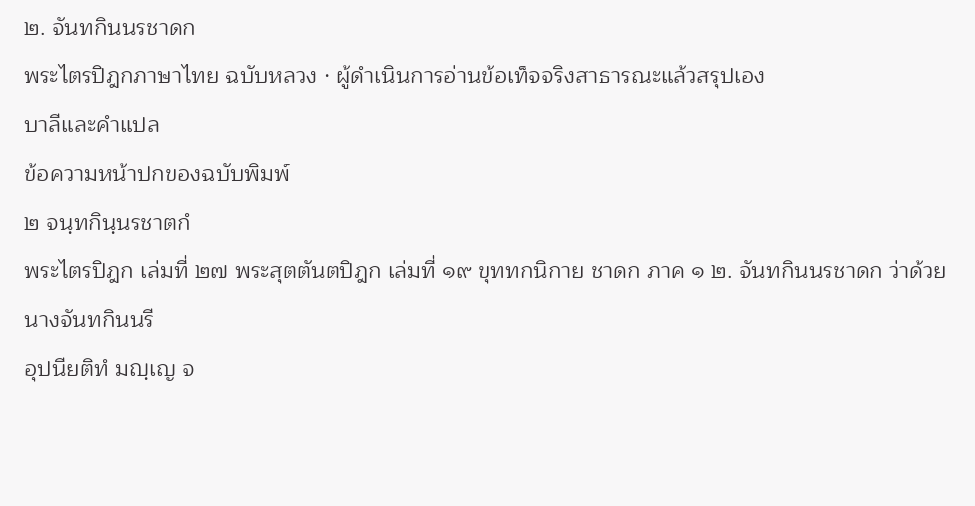๒. จันทกินนรชาดก
พระไตรปิฎกภาษาไทย ฉบับหลวง · ผู้ดำเนินการอ่านข้อเท็จจริงสาธารณะแล้วสรุปเอง
บาลีและคำแปล
ข้อความหน้าปกของฉบับพิมพ์
๒ จนฺทกินฺนรชาตกํ
พระไตรปิฎก เล่มที่ ๒๗ พระสุตตันตปิฎก เล่มที่ ๑๙ ขุททกนิกาย ชาดก ภาค ๑ ๒. จันทกินนรชาดก ว่าด้วยนางจันทกินนรี
อุปนียติทํ มญฺเญ จ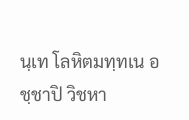นฺเท โลหิตมทฺทเน อชฺชาปิ วิชหา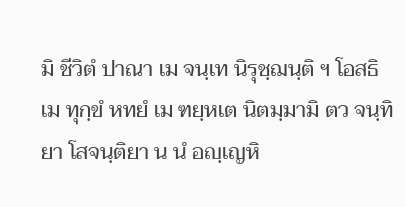มิ ชีวิตํ ปาณา เม จนฺเท นิรุชฺฌนฺติ ฯ โอสธิ เม ทุกฺขํ หทยํ เม ฑยฺหเต นิตมฺมามิ ตว จนฺทิยา โสจนฺติยา น นํ อญฺเญหิ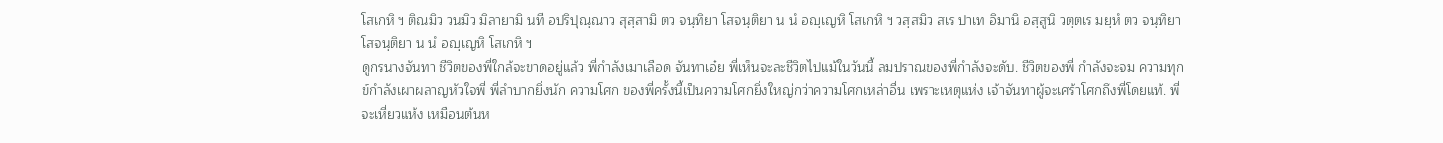โสเกหิ ฯ ติณมิว วนมิว มิลายามิ นที อปริปุณฺณาว สุสฺสามิ ตว จนฺทิยา โสจนฺติยา น นํ อญฺเญหิ โสเกหิ ฯ วสฺสมิว สเร ปาเท อิมานิ อสฺสูนิ วตฺตเร มยฺหํ ตว จนฺทิยา โสจนฺติยา น นํ อญฺเญหิ โสเกหิ ฯ
ดูกรนางจันทา ชีวิตของพี่ใกล้จะขาดอยู่แล้ว พี่กำลังเมาเลือด จันทาเอ๋ย พี่เห็นจะละชีวิตไปแม้ในวันนี้ ลมปราณของพี่กำลังจะดับ. ชีวิตของพี่ กำลังจะจม ความทุกข์กำลังเผาผลาญหัวใจพี่ พี่ลำบากยิ่งนัก ความโศก ของพี่ครั้งนี้เป็นความโศกยิ่งใหญ่กว่าความโศกเหล่าอื่น เพราะเหตุแห่ง เจ้าจันทาผู้จะเศร้าโศกถึงพี่โดยแท้. พี่จะเหี่ยวแห้ง เหมือนต้นห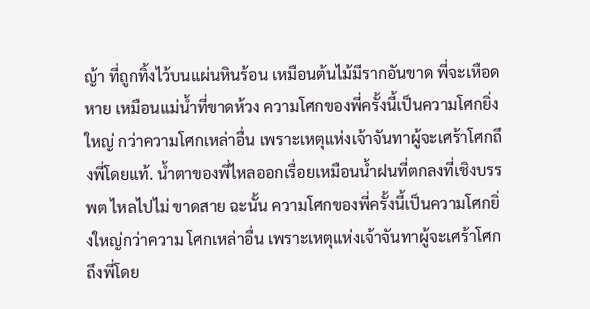ญ้า ที่ถูกทิ้งไว้บนแผ่นหินร้อน เหมือนต้นไม้มีรากอันขาด พี่จะเหือดหาย เหมือนแม่น้ำที่ขาดห้วง ความโศกของพี่ครั้งนี้เป็นความโศกยิ่งใหญ่ กว่าความโศกเหล่าอื่น เพราะเหตุแห่งเจ้าจันทาผู้จะเศร้าโศกถึงพี่โดยแท้. น้ำตาของพี่ไหลออกเรื่อยเหมือนน้ำฝนที่ตกลงที่เชิงบรรพต ไหลไปไม่ ขาดสาย ฉะนั้น ความโศกของพี่ครั้งนี้เป็นความโศกยิ่งใหญ่กว่าความ โศกเหล่าอื่น เพราะเหตุแห่งเจ้าจันทาผู้จะเศร้าโศกถึงพี่โดย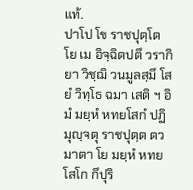แท้.
ปาโป โข ราชปุตฺโต โย เม อิจฺฉิตปตึ วรากิยา วิชฺฌิ วนมูลสฺมึ โสยํ วิทฺโธ ฉมา เสติ ฯ อิมํ มยฺหํ หทยโสกํ ปฏิมุญฺจตุ ราชปุตฺต ตว มาตา โย มยฺหํ หทยโสโก กึปุริ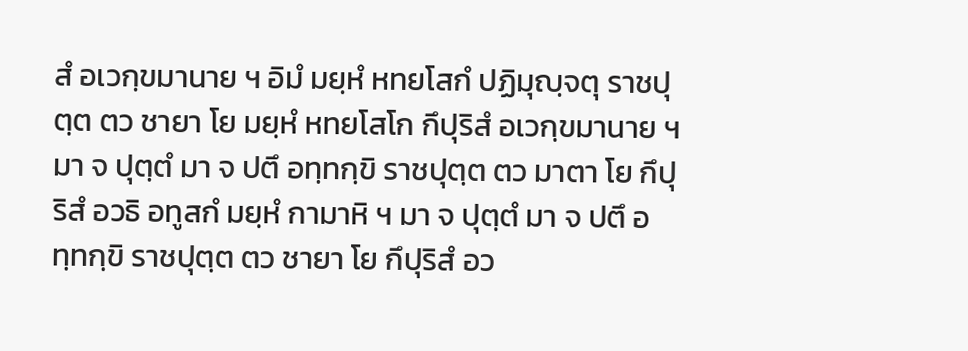สํ อเวกฺขมานาย ฯ อิมํ มยฺหํ หทยโสกํ ปฏิมุญฺจตุ ราชปุตฺต ตว ชายา โย มยฺหํ หทยโสโก กึปุริสํ อเวกฺขมานาย ฯ มา จ ปุตฺตํ มา จ ปตึ อทฺทกฺขิ ราชปุตฺต ตว มาตา โย กึปุริสํ อวธิ อทูสกํ มยฺหํ กามาหิ ฯ มา จ ปุตฺตํ มา จ ปตึ อทฺทกฺขิ ราชปุตฺต ตว ชายา โย กึปุริสํ อว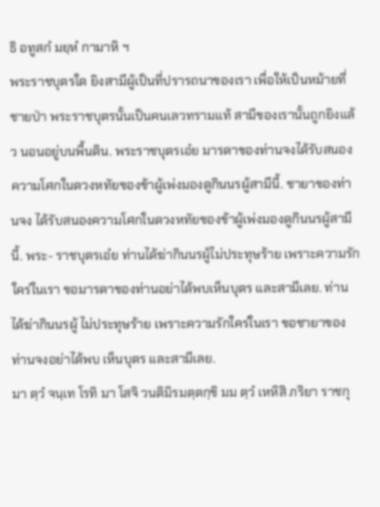ธิ อทูสกํ มยฺหํ กามาหิ ฯ
พระราชบุตรใด ยิงสามีผู้เป็นที่ปรารถนาของเรา เพื่อให้เป็นหม้ายที่ ชายป่า พระราชบุตรนั้นเป็นคนเลวทรามแท้ สามีของเรานั้นถูกยิงแล้ว นอนอยู่บนพื้นดิน. พระราชบุตรเอ๋ย มารดาของท่านจงได้รับสนอง ความโศกในดวงหทัยของข้าผู้เพ่งมองดูกินนรผู้สามีนี้. ชายาของท่านจง ได้รับสนองความโศกในดวงหทัยของข้าผู้เพ่งมองดูกินนรผู้สามีนี้. พระ- ราชบุตรเอ๋ย ท่านได้ฆ่ากินนรผู้ไม่ประทุษร้าย เพราะความรักใคร่ในเรา ขอมารดาของท่านอย่าได้พบเห็นบุตร และสามีเลย. ท่านได้ฆ่ากินนรผู้ ไม่ประทุษร้าย เพราะความรักใคร่ในเรา ขอชายาของท่านจงอย่าได้พบ เห็นบุตร และสามีเลย.
มา ตฺวํ จนฺเท โรทิ มา โสจิ วนติมิรมตฺตกฺขิ มม ตฺวํ เหหิสิ ภริยา ราชกุ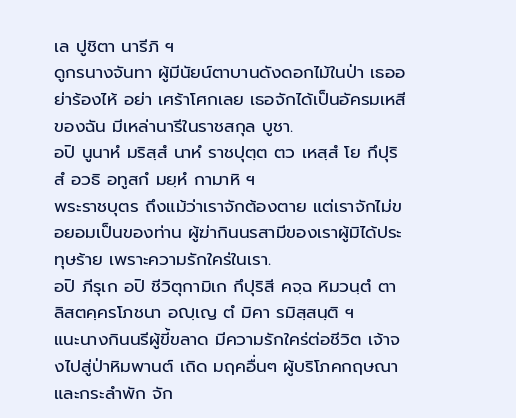เล ปูชิตา นารีภิ ฯ
ดูกรนางจันทา ผู้มีนัยน์ตาบานดังดอกไม้ในป่า เธออย่าร้องไห้ อย่า เศร้าโศกเลย เธอจักได้เป็นอัครมเหสีของฉัน มีเหล่านารีในราชสกุล บูชา.
อปิ นูนาหํ มริสฺสํ นาหํ ราชปุตฺต ตว เหสฺสํ โย กึปุริสํ อวธิ อทูสกํ มยฺหํ กามาหิ ฯ
พระราชบุตร ถึงแม้ว่าเราจักต้องตาย แต่เราจักไม่ขอยอมเป็นของท่าน ผู้ฆ่ากินนรสามีของเราผู้มิได้ประทุษร้าย เพราะความรักใคร่ในเรา.
อปิ ภีรุเก อปิ ชีวิตุกามิเก กึปุริสี คจฺฉ หิมวนฺตํ ตาลิสตคฺครโภชนา อญฺเญ ตํ มิคา รมิสฺสนฺติ ฯ
แนะนางกินนรีผู้ขี้ขลาด มีความรักใคร่ต่อชีวิต เจ้าจงไปสู่ป่าหิมพานต์ เถิด มฤคอื่นๆ ผู้บริโภคกฤษณาและกระลำพัก จัก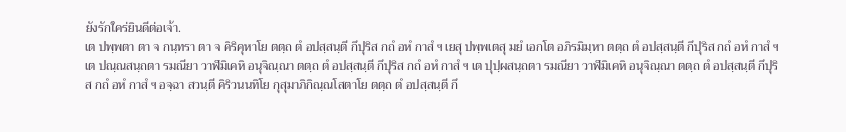ยังรักใคร่ยินดีต่อเจ้า.
เต ปพฺพตา ตา จ กนฺทรา ตา จ คิริคุหาโย ตตฺถ ตํ อปสฺสนฺตี กึปุริส กถํ อหํ กาสํ ฯ เยสุ ปพฺพเตสุ มยํ เอกโต อภิรมิมฺหา ตตฺถ ตํ อปสฺสนฺตี กึปุริส กถํ อหํ กาสํ ฯ เต ปณฺณสนฺถตา รมณียา วาฬมิเคหิ อนุจิณฺณา ตตฺถ ตํ อปสฺสนฺตี กึปุริส กถํ อหํ กาสํ ฯ เต ปุปฺผสนฺถตา รมณียา วาฬมิเคหิ อนุจิณฺณา ตตฺถ ตํ อปสฺสนฺตี กึปุริส กถํ อหํ กาสํ ฯ อจฺฉา สวนฺตี คิริวนนทิโย กุสุมาภิกิณฺณโสตาโย ตตฺถ ตํ อปสฺสนฺตี กึ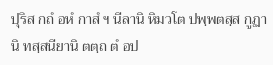ปุริส กถํ อหํ กาสํ ฯ นีลานิ หิมวโต ปพฺพตสฺส กูฏานิ ทสฺสนียานิ ตตฺถ ตํ อป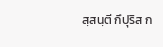สฺสนฺตี กึปุริส ก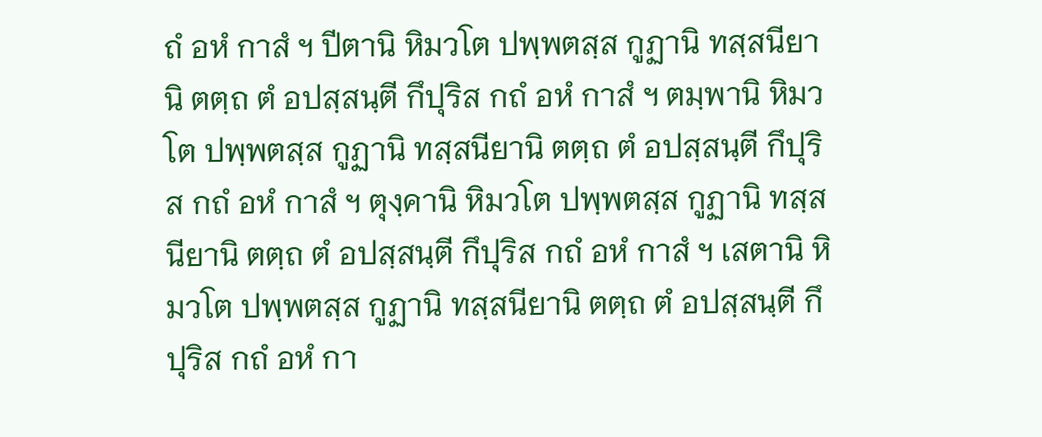ถํ อหํ กาสํ ฯ ปีตานิ หิมวโต ปพฺพตสฺส กูฏานิ ทสฺสนียานิ ตตฺถ ตํ อปสฺสนฺตี กึปุริส กถํ อหํ กาสํ ฯ ตมฺพานิ หิมวโต ปพฺพตสฺส กูฏานิ ทสฺสนียานิ ตตฺถ ตํ อปสฺสนฺตี กึปุริส กถํ อหํ กาสํ ฯ ตุงฺคานิ หิมวโต ปพฺพตสฺส กูฏานิ ทสฺสนียานิ ตตฺถ ตํ อปสฺสนฺตี กึปุริส กถํ อหํ กาสํ ฯ เสตานิ หิมวโต ปพฺพตสฺส กูฏานิ ทสฺสนียานิ ตตฺถ ตํ อปสฺสนฺตี กึปุริส กถํ อหํ กา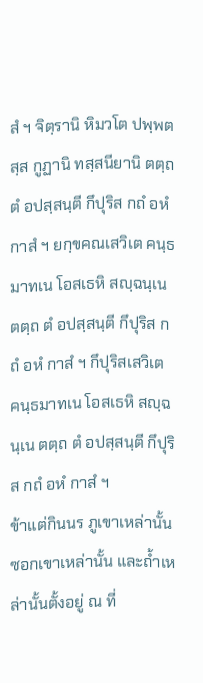สํ ฯ จิตฺรานิ หิมวโต ปพฺพตสฺส กูฏานิ ทสฺสนียานิ ตตฺถ ตํ อปสฺสนฺตี กึปุริส กถํ อหํ กาสํ ฯ ยกฺขคณเสวิเต คนฺธมาทเน โอสเธหิ สญฺฉนฺเน ตตฺถ ตํ อปสฺสนฺตี กึปุริส กถํ อหํ กาสํ ฯ กึปุริสเสวิเต คนฺธมาทเน โอสเธหิ สญฺฉนฺเน ตตฺถ ตํ อปสฺสนฺตี กึปุริส กถํ อหํ กาสํ ฯ
ข้าแต่กินนร ภูเขาเหล่านั้น ซอกเขาเหล่านั้น และถ้ำเหล่านั้นตั้งอยู่ ณ ที่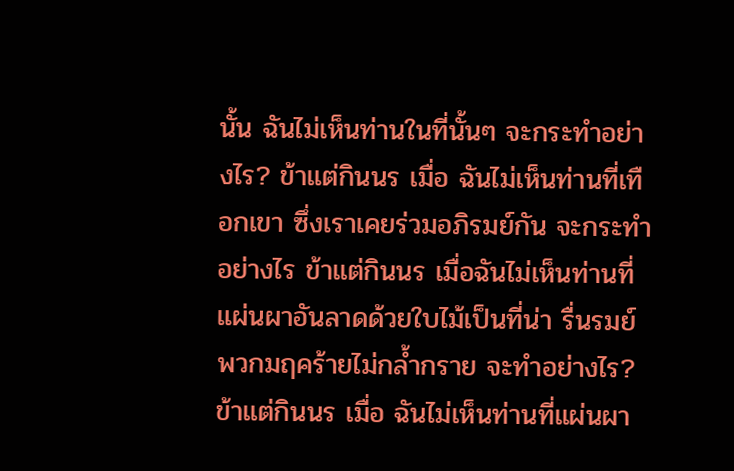นั้น ฉันไม่เห็นท่านในที่นั้นๆ จะกระทำอย่างไร? ข้าแต่กินนร เมื่อ ฉันไม่เห็นท่านที่เทือกเขา ซึ่งเราเคยร่วมอภิรมย์กัน จะกระทำอย่างไร ข้าแต่กินนร เมื่อฉันไม่เห็นท่านที่แผ่นผาอันลาดด้วยใบไม้เป็นที่น่า รื่นรมย์ พวกมฤคร้ายไม่กล้ำกราย จะทำอย่างไร? ข้าแต่กินนร เมื่อ ฉันไม่เห็นท่านที่แผ่นผา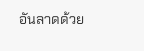อันลาดด้วย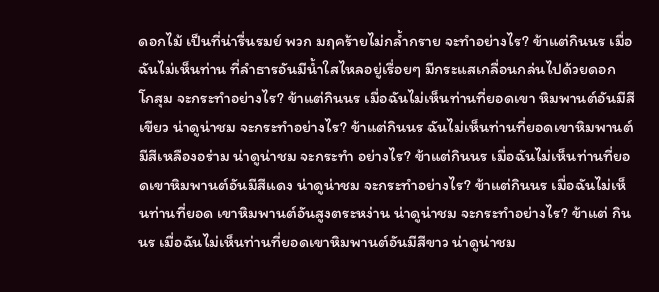ดอกไม้ เป็นที่น่ารื่นรมย์ พวก มฤคร้ายไม่กล้ำกราย จะทำอย่างไร? ข้าแต่กินนร เมื่อฉันไม่เห็นท่าน ที่ลำธารอันมีน้ำใสไหลอยู่เรื่อยๆ มีกระแสเกลื่อนกล่นไปด้วยดอก โกสุม จะกระทำอย่างไร? ข้าแต่กินนร เมื่อฉันไม่เห็นท่านที่ยอดเขา หิมพานต์อันมีสีเขียว น่าดูน่าชม จะกระทำอย่างไร? ข้าแต่กินนร ฉันไม่เห็นท่านที่ยอดเขาหิมพานต์มีสีเหลืองอร่าม น่าดูน่าชม จะกระทำ อย่างไร? ข้าแต่กินนร เมื่อฉันไม่เห็นท่านที่ยอดเขาหิมพานต์อันมีสีแดง น่าดูน่าชม จะกระทำอย่างไร? ข้าแต่กินนร เมื่อฉันไม่เห็นท่านที่ยอด เขาหิมพานต์อันสูงตระหง่าน น่าดูน่าชม จะกระทำอย่างไร? ข้าแต่ กินนร เมื่อฉันไม่เห็นท่านที่ยอดเขาหิมพานต์อันมีสีขาว น่าดูน่าชม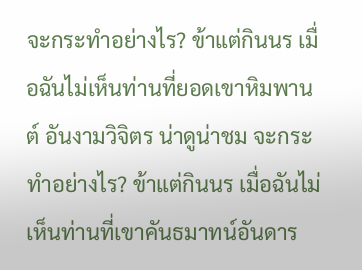จะกระทำอย่างไร? ข้าแต่กินนร เมื่อฉันไม่เห็นท่านที่ยอดเขาหิมพานต์ อันงามวิจิตร น่าดูน่าชม จะกระทำอย่างไร? ข้าแต่กินนร เมื่อฉันไม่ เห็นท่านที่เขาคันธมาทน์อันดาร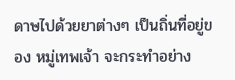ดาษไปด้วยยาต่างๆ เป็นถิ่นที่อยู่ของ หมู่เทพเจ้า จะกระทำอย่าง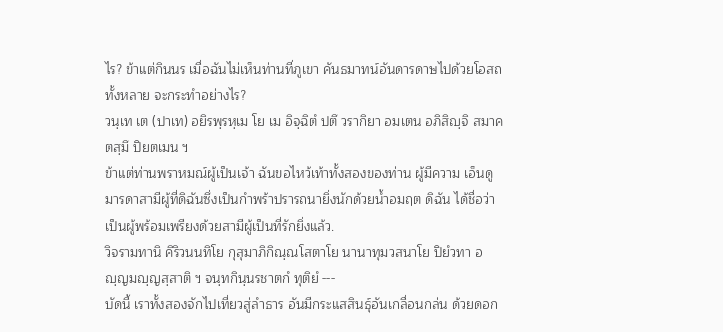ไร? ข้าแต่กินนร เมื่อฉันไม่เห็นท่านที่ภูเขา คันธมาทน์อันดารดาษไปด้วยโอสถทั้งหลาย จะกระทำอย่างไร?
วนฺเท เต (ปาเท) อยิรพฺรหฺเม โย เม อิจฺฉิตํ ปตึ วรากิยา อมเตน อภิสิญฺจิ สมาคตสฺมึ ปิยตเมน ฯ
ข้าแต่ท่านพราหมณ์ผู้เป็นเจ้า ฉันขอไหว้เท้าทั้งสองของท่าน ผู้มีความ เอ็นดู มารดาสามีผู้ที่ดิฉันซึ่งเป็นกำพร้าปรารถนายิ่งนักด้วยน้ำอมฤต ดิฉัน ได้ชื่อว่า เป็นผู้พร้อมเพรียงด้วยสามีผู้เป็นที่รักยิ่งแล้ว.
วิจรามทานิ คิริวนนทิโย กุสุมาภิกิณฺณโสตาโย นานาทุมวสนาโย ปิยํวทา อญฺญมญฺญสฺสาติ ฯ จนฺทกินฺนรชาตกํ ทุติยํ ---
บัดนี้ เราทั้งสองจักไปเที่ยวสู่ลำธาร อันมีกระแสสินธุ์อันเกลื่อนกล่น ด้วยดอก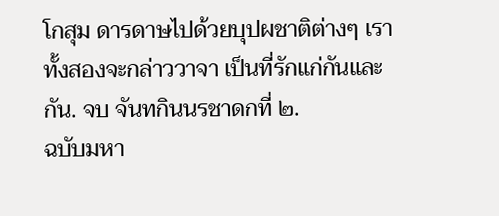โกสุม ดารดาษไปด้วยบุปผชาติต่างๆ เราทั้งสองจะกล่าววาจา เป็นที่รักแก่กันและกัน. จบ จันทกินนรชาดกที่ ๒.
ฉบับมหา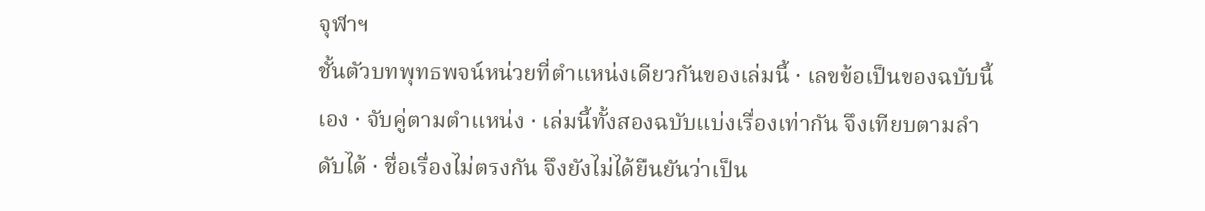จุฬาฯ
ชั้นตัวบทพุทธพจน์หน่วยที่ตำแหน่งเดียวกันของเล่มนี้ · เลขข้อเป็นของฉบับนี้เอง · จับคู่ตามตำแหน่ง · เล่มนี้ทั้งสองฉบับแบ่งเรื่องเท่ากัน จึงเทียบตามลำดับได้ · ชื่อเรื่องไม่ตรงกัน จึงยังไม่ได้ยืนยันว่าเป็น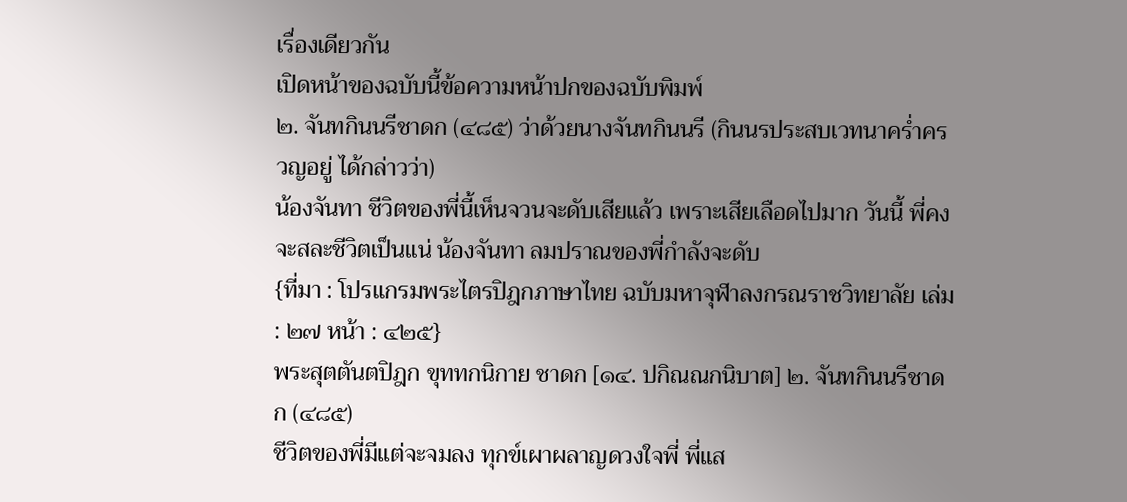เรื่องเดียวกัน
เปิดหน้าของฉบับนี้ข้อความหน้าปกของฉบับพิมพ์
๒. จันทกินนรีชาดก (๔๘๕) ว่าด้วยนางจันทกินนรี (กินนรประสบเวทนาคร่ำครวญอยู่ ได้กล่าวว่า)
น้องจันทา ชีวิตของพี่นี้เห็นจวนจะดับเสียแล้ว เพราะเสียเลือดไปมาก วันนี้ พี่คงจะสละชีวิตเป็นแน่ น้องจันทา ลมปราณของพี่กำลังจะดับ
{ที่มา : โปรแกรมพระไตรปิฎกภาษาไทย ฉบับมหาจุฬาลงกรณราชวิทยาลัย เล่ม : ๒๗ หน้า : ๔๒๕}
พระสุตตันตปิฎก ขุททกนิกาย ชาดก [๑๔. ปกิณณกนิบาต] ๒. จันทกินนรีชาดก (๔๘๕)
ชีวิตของพี่มีแต่จะจมลง ทุกข์เผาผลาญดวงใจพี่ พี่แส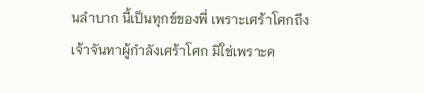นลำบาก นี้เป็นทุกข์ของพี่ เพราะเศร้าโศกถึงเจ้าจันทาผู้กำลังเศร้าโศก มิใช่เพราะค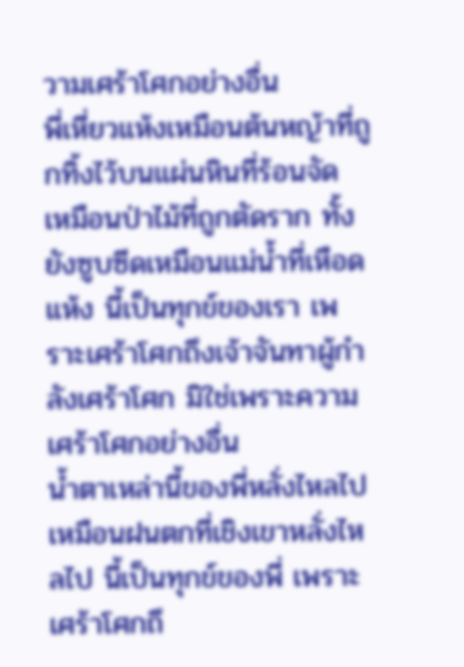วามเศร้าโศกอย่างอื่น
พี่เหี่ยวแห้งเหมือนต้นหญ้าที่ถูกทิ้งไว้บนแผ่นหินที่ร้อนจัด เหมือนป่าไม้ที่ถูกตัดราก ทั้งยังซูบซีดเหมือนแม่น้ำที่เหือดแห้ง นี้เป็นทุกข์ของเรา เพราะเศร้าโศกถึงเจ้าจันทาผู้กำลังเศร้าโศก มิใช่เพราะความเศร้าโศกอย่างอื่น
น้ำตาเหล่านี้ของพี่หลั่งไหลไปเหมือนฝนตกที่เชิงเขาหลั่งไหลไป นี้เป็นทุกข์ของพี่ เพราะเศร้าโศกถึ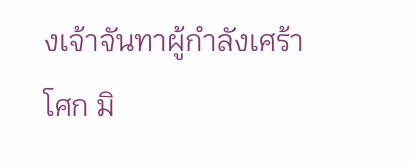งเจ้าจันทาผู้กำลังเศร้าโศก มิ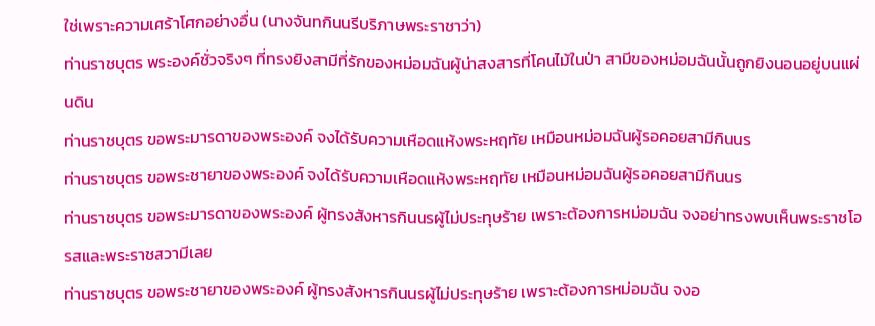ใช่เพราะความเศร้าโศกอย่างอื่น (นางจันทกินนรีบริภาษพระราชาว่า)
ท่านราชบุตร พระองค์ชั่วจริงๆ ที่ทรงยิงสามีที่รักของหม่อมฉันผู้น่าสงสารที่โคนไม้ในป่า สามีของหม่อมฉันนั้นถูกยิงนอนอยู่บนแผ่นดิน
ท่านราชบุตร ขอพระมารดาของพระองค์ จงได้รับความเหือดแห้งพระหฤทัย เหมือนหม่อมฉันผู้รอคอยสามีกินนร
ท่านราชบุตร ขอพระชายาของพระองค์ จงได้รับความเหือดแห้งพระหฤทัย เหมือนหม่อมฉันผู้รอคอยสามีกินนร
ท่านราชบุตร ขอพระมารดาของพระองค์ ผู้ทรงสังหารกินนรผู้ไม่ประทุษร้าย เพราะต้องการหม่อมฉัน จงอย่าทรงพบเห็นพระราชโอรสและพระราชสวามีเลย
ท่านราชบุตร ขอพระชายาของพระองค์ ผู้ทรงสังหารกินนรผู้ไม่ประทุษร้าย เพราะต้องการหม่อมฉัน จงอ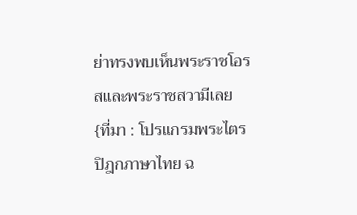ย่าทรงพบเห็นพระราชโอรสและพระราชสวามีเลย
{ที่มา : โปรแกรมพระไตรปิฎกภาษาไทย ฉ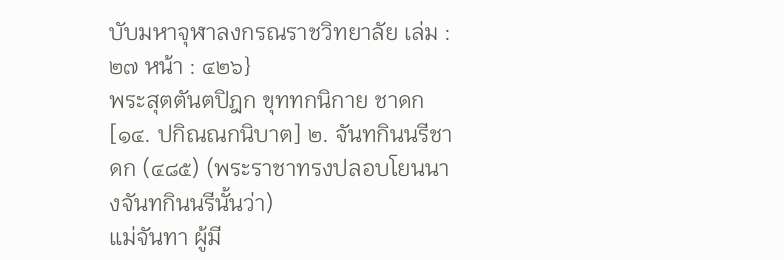บับมหาจุฬาลงกรณราชวิทยาลัย เล่ม : ๒๗ หน้า : ๔๒๖}
พระสุตตันตปิฎก ขุททกนิกาย ชาดก [๑๔. ปกิณณกนิบาต] ๒. จันทกินนรีชาดก (๔๘๕) (พระราชาทรงปลอบโยนนางจันทกินนรีนั้นว่า)
แม่จันทา ผู้มี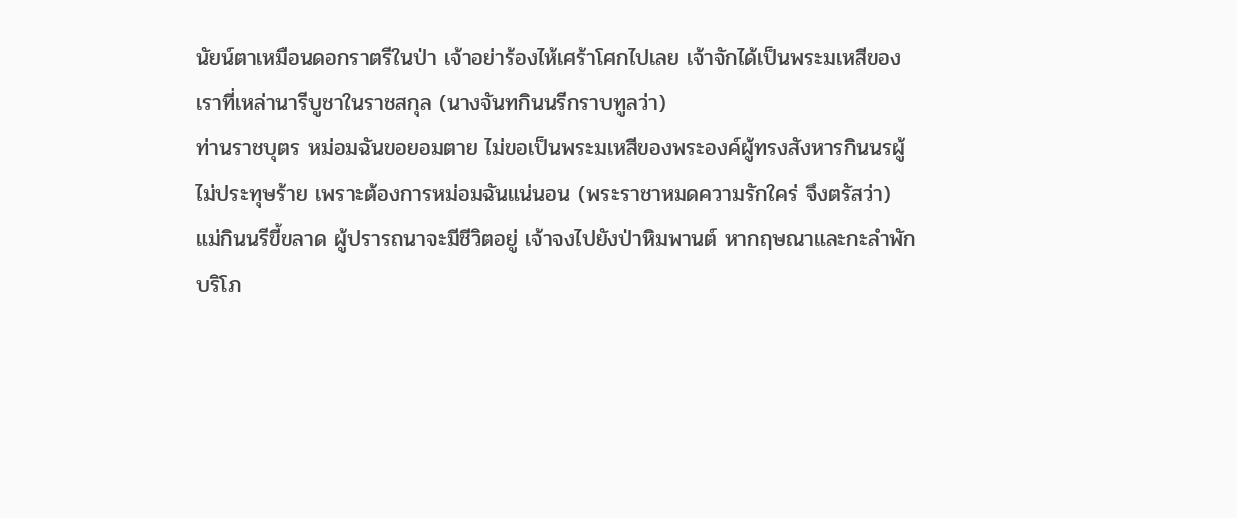นัยน์ตาเหมือนดอกราตรีในป่า เจ้าอย่าร้องไห้เศร้าโศกไปเลย เจ้าจักได้เป็นพระมเหสีของเราที่เหล่านารีบูชาในราชสกุล (นางจันทกินนรีกราบทูลว่า)
ท่านราชบุตร หม่อมฉันขอยอมตาย ไม่ขอเป็นพระมเหสีของพระองค์ผู้ทรงสังหารกินนรผู้ไม่ประทุษร้าย เพราะต้องการหม่อมฉันแน่นอน (พระราชาหมดความรักใคร่ จึงตรัสว่า)
แม่กินนรีขี้ขลาด ผู้ปรารถนาจะมีชีวิตอยู่ เจ้าจงไปยังป่าหิมพานต์ หากฤษณาและกะลำพักบริโภ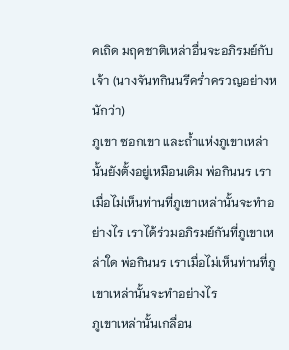คเถิด มฤคชาติเหล่าอื่นจะอภิรมย์กับเจ้า (นางจันทกินนรีคร่ำครวญอย่างหนักว่า)
ภูเขา ซอกเขา และถ้ำแห่งภูเขาเหล่านั้นยังตั้งอยู่เหมือนเดิม พ่อกินนร เราเมื่อไม่เห็นท่านที่ภูเขาเหล่านั้นจะทำอย่างไร เราได้ร่วมอภิรมย์กันที่ภูเขาเหล่าใด พ่อกินนร เราเมื่อไม่เห็นท่านที่ภูเขาเหล่านั้นจะทำอย่างไร
ภูเขาเหล่านั้นเกลื่อน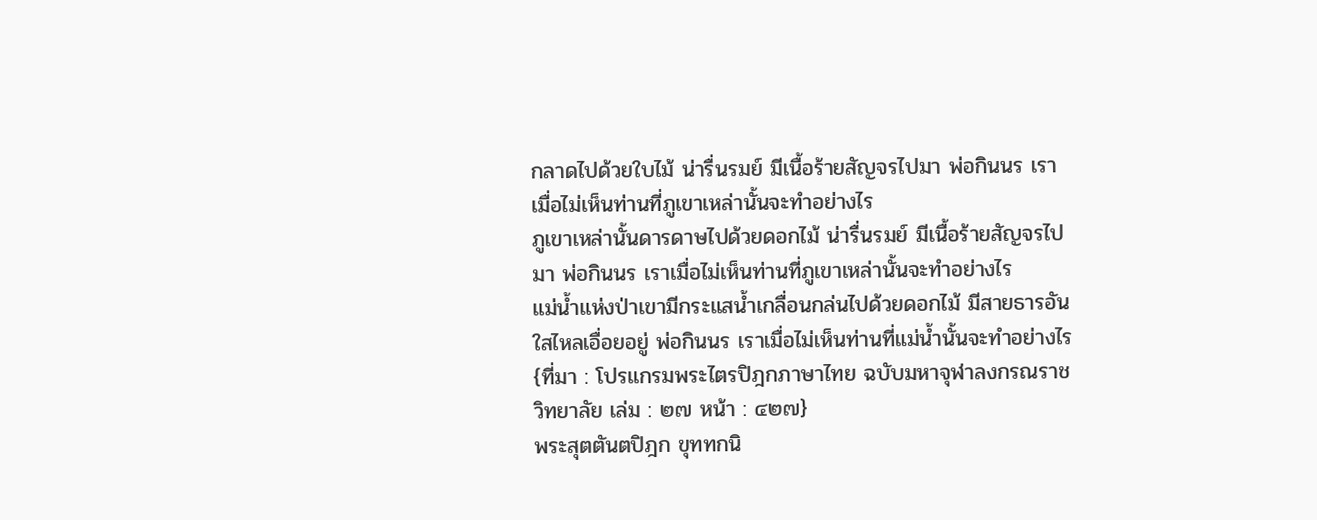กลาดไปด้วยใบไม้ น่ารื่นรมย์ มีเนื้อร้ายสัญจรไปมา พ่อกินนร เราเมื่อไม่เห็นท่านที่ภูเขาเหล่านั้นจะทำอย่างไร
ภูเขาเหล่านั้นดารดาษไปด้วยดอกไม้ น่ารื่นรมย์ มีเนื้อร้ายสัญจรไปมา พ่อกินนร เราเมื่อไม่เห็นท่านที่ภูเขาเหล่านั้นจะทำอย่างไร
แม่น้ำแห่งป่าเขามีกระแสน้ำเกลื่อนกล่นไปด้วยดอกไม้ มีสายธารอันใสไหลเอื่อยอยู่ พ่อกินนร เราเมื่อไม่เห็นท่านที่แม่น้ำนั้นจะทำอย่างไร
{ที่มา : โปรแกรมพระไตรปิฎกภาษาไทย ฉบับมหาจุฬาลงกรณราชวิทยาลัย เล่ม : ๒๗ หน้า : ๔๒๗}
พระสุตตันตปิฎก ขุททกนิ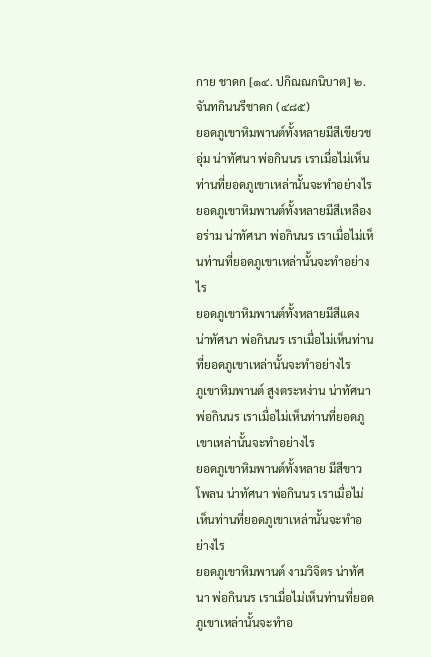กาย ชาดก [๑๔. ปกิณณกนิบาต] ๒. จันทกินนรีชาดก (๔๘๕)
ยอดภูเขาหิมพานต์ทั้งหลายมีสีเขียวชอุ่ม น่าทัศนา พ่อกินนร เราเมื่อไม่เห็นท่านที่ยอดภูเขาเหล่านั้นจะทำอย่างไร
ยอดภูเขาหิมพานต์ทั้งหลายมีสีเหลืองอร่าม น่าทัศนา พ่อกินนร เราเมื่อไม่เห็นท่านที่ยอดภูเขาเหล่านั้นจะทำอย่างไร
ยอดภูเขาหิมพานต์ทั้งหลายมีสีแดง น่าทัศนา พ่อกินนร เราเมื่อไม่เห็นท่านที่ยอดภูเขาเหล่านั้นจะทำอย่างไร
ภูเขาหิมพานต์ สูงตระหง่าน น่าทัศนา พ่อกินนร เราเมื่อไม่เห็นท่านที่ยอดภูเขาเหล่านั้นจะทำอย่างไร
ยอดภูเขาหิมพานต์ทั้งหลาย มีสีขาวโพลน น่าทัศนา พ่อกินนร เราเมื่อไม่เห็นท่านที่ยอดภูเขาเหล่านั้นจะทำอย่างไร
ยอดภูเขาหิมพานต์ งามวิจิตร น่าทัศนา พ่อกินนร เราเมื่อไม่เห็นท่านที่ยอดภูเขาเหล่านั้นจะทำอ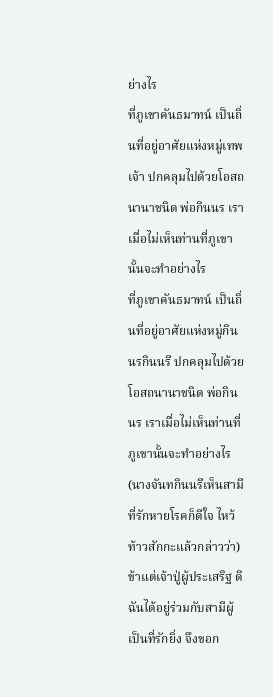ย่างไร
ที่ภูเขาคันธมาทน์ เป็นถิ่นที่อยู่อาศัยแห่งหมู่เทพเจ้า ปกคลุมไปด้วยโอสถนานาชนิด พ่อกินนร เราเมื่อไม่เห็นท่านที่ภูเขานั้นจะทำอย่างไร
ที่ภูเขาคันธมาทน์ เป็นถิ่นที่อยู่อาศัยแห่งหมู่กินนรกินนรี ปกคลุมไปด้วยโอสถนานาชนิด พ่อกินนร เราเมื่อไม่เห็นท่านที่ภูเขานั้นจะทำอย่างไร (นางจันทกินนรีเห็นสามีที่รักหายโรคก็ดีใจ ไหว้ท้าวสักกะแล้วกล่าวว่า)
ข้าแต่เจ้าปู่ผู้ประเสริฐ ดิฉันได้อยู่ร่วมกับสามีผู้เป็นที่รักยิ่ง จึงขอก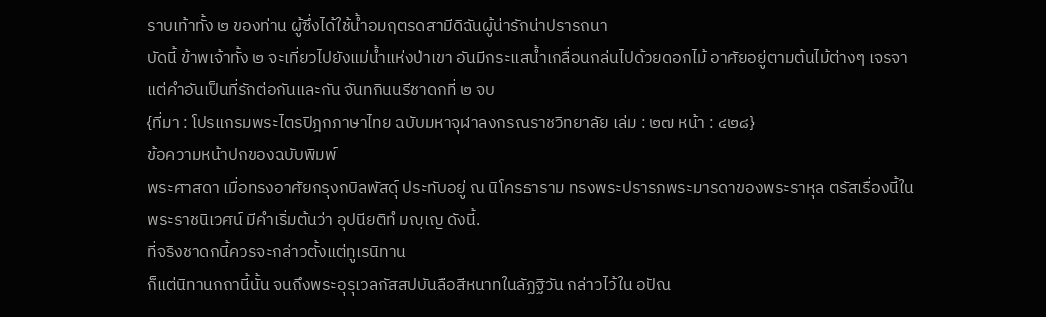ราบเท้าทั้ง ๒ ของท่าน ผู้ซึ่งได้ใช้น้ำอมฤตรดสามีดิฉันผู้น่ารักน่าปรารถนา
บัดนี้ ข้าพเจ้าทั้ง ๒ จะเที่ยวไปยังแม่น้ำแห่งป่าเขา อันมีกระแสน้ำเกลื่อนกล่นไปด้วยดอกไม้ อาศัยอยู่ตามต้นไม้ต่างๆ เจรจาแต่คำอันเป็นที่รักต่อกันและกัน จันทกินนรีชาดกที่ ๒ จบ
{ที่มา : โปรแกรมพระไตรปิฎกภาษาไทย ฉบับมหาจุฬาลงกรณราชวิทยาลัย เล่ม : ๒๗ หน้า : ๔๒๘}
ข้อความหน้าปกของฉบับพิมพ์
พระศาสดา เมื่อทรงอาศัยกรุงกบิลพัสดุ์ ประทับอยู่ ณ นิโครธาราม ทรงพระปรารภพระมารดาของพระราหุล ตรัสเรื่องนี้ในพระราชนิเวศน์ มีคำเริ่มต้นว่า อุปนียติทํ มญฺเญ ดังนี้.
ที่จริงชาดกนี้ควรจะกล่าวตั้งแต่ทูเรนิทาน
ก็แต่นิทานกถานี้นั้น จนถึงพระอุรุเวลกัสสปบันลือสีหนาทในลัฏฐิวัน กล่าวไว้ใน อปัณ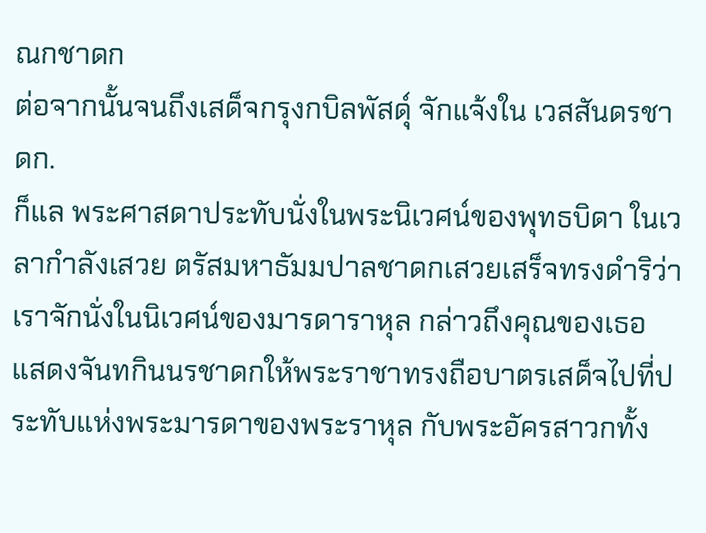ณกชาดก
ต่อจากนั้นจนถึงเสด็จกรุงกบิลพัสดุ์ จักแจ้งใน เวสสันดรชาดก.
ก็แล พระศาสดาประทับนั่งในพระนิเวศน์ของพุทธบิดา ในเวลากำลังเสวย ตรัสมหาธัมมปาลชาดกเสวยเสร็จทรงดำริว่า เราจักนั่งในนิเวศน์ของมารดาราหุล กล่าวถึงคุณของเธอ แสดงจันทกินนรชาดกให้พระราชาทรงถือบาตรเสด็จไปที่ประทับแห่งพระมารดาของพระราหุล กับพระอัครสาวกทั้ง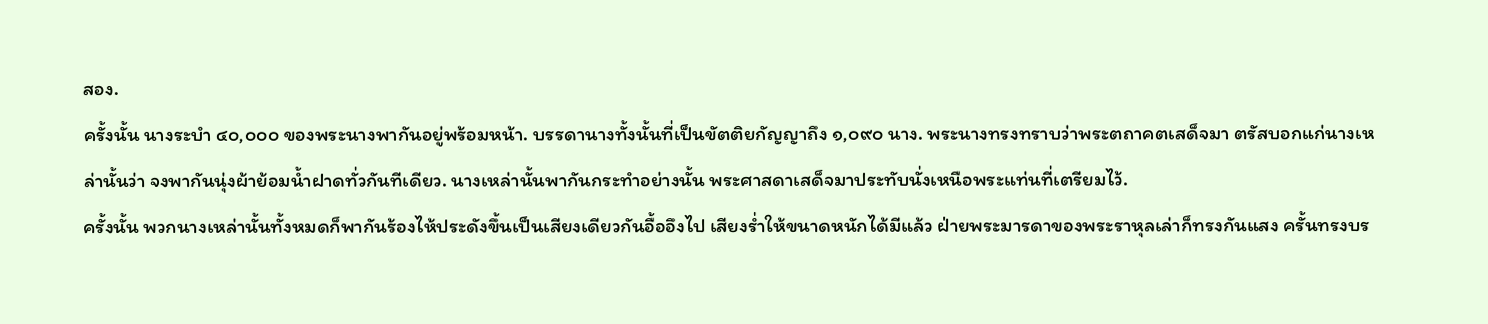สอง.
ครั้งนั้น นางระบำ ๔๐,๐๐๐ ของพระนางพากันอยู่พร้อมหน้า. บรรดานางทั้งนั้นที่เป็นขัตติยกัญญาถึง ๑,๐๙๐ นาง. พระนางทรงทราบว่าพระตถาคตเสด็จมา ตรัสบอกแก่นางเหล่านั้นว่า จงพากันนุ่งผ้าย้อมน้ำฝาดทั่วกันทีเดียว. นางเหล่านั้นพากันกระทำอย่างนั้น พระศาสดาเสด็จมาประทับนั่งเหนือพระแท่นที่เตรียมไว้.
ครั้งนั้น พวกนางเหล่านั้นทั้งหมดก็พากันร้องไห้ประดังขึ้นเป็นเสียงเดียวกันอื้ออึงไป เสียงร่ำให้ขนาดหนักได้มีแล้ว ฝ่ายพระมารดาของพระราหุลเล่าก็ทรงกันแสง ครั้นทรงบร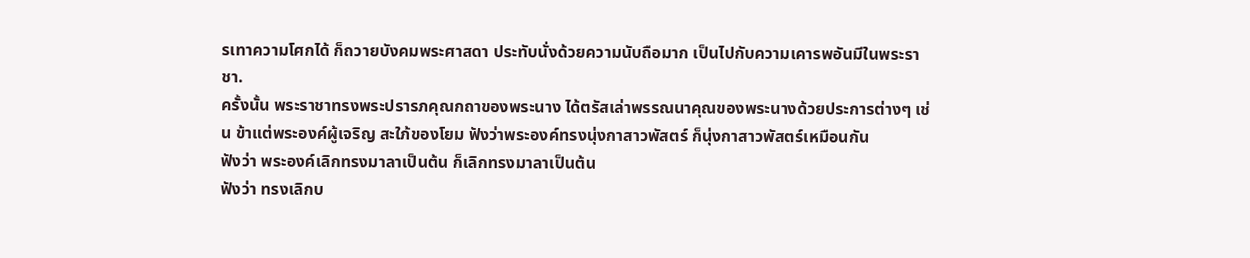รเทาความโศกได้ ก็ถวายบังคมพระศาสดา ประทับนั่งด้วยความนับถือมาก เป็นไปกับความเคารพอันมีในพระราชา.
ครั้งนั้น พระราชาทรงพระปรารภคุณกถาของพระนาง ได้ตรัสเล่าพรรณนาคุณของพระนางด้วยประการต่างๆ เช่น ข้าแต่พระองค์ผู้เจริญ สะใภ้ของโยม ฟังว่าพระองค์ทรงนุ่งกาสาวพัสตร์ ก็นุ่งกาสาวพัสตร์เหมือนกัน
ฟังว่า พระองค์เลิกทรงมาลาเป็นต้น ก็เลิกทรงมาลาเป็นต้น
ฟังว่า ทรงเลิกบ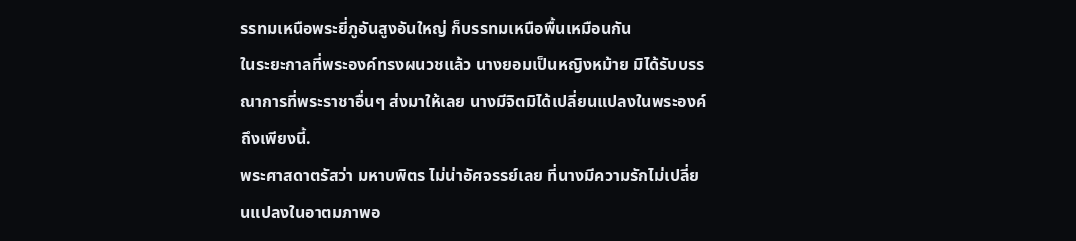รรทมเหนือพระยี่ภูอันสูงอันใหญ่ ก็บรรทมเหนือพื้นเหมือนกัน
ในระยะกาลที่พระองค์ทรงผนวชแล้ว นางยอมเป็นหญิงหม้าย มิได้รับบรรณาการที่พระราชาอื่นๆ ส่งมาให้เลย นางมีจิตมิได้เปลี่ยนแปลงในพระองค์ถึงเพียงนี้.
พระศาสดาตรัสว่า มหาบพิตร ไม่น่าอัศจรรย์เลย ที่นางมีความรักไม่เปลี่ยนแปลงในอาตมภาพอ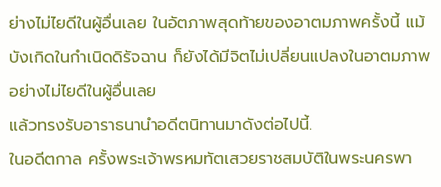ย่างไม่ไยดีในผู้อื่นเลย ในอัตภาพสุดท้ายของอาตมภาพครั้งนี้ แม้บังเกิดในกำเนิดดิรัจฉาน ก็ยังได้มีจิตไม่เปลี่ยนแปลงในอาตมภาพอย่างไม่ไยดีในผู้อื่นเลย
แล้วทรงรับอาราธนานำอดีตนิทานมาดังต่อไปนี้.
ในอดีตกาล ครั้งพระเจ้าพรหมทัตเสวยราชสมบัติในพระนครพา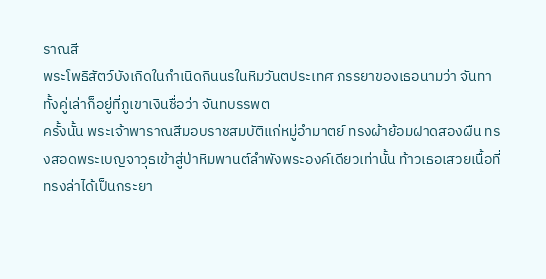ราณสี
พระโพธิสัตว์บังเกิดในกำเนิดกินนรในหิมวันตประเทศ ภรรยาของเธอนามว่า จันทา ทั้งคู่เล่าก็อยู่ที่ภูเขาเงินชื่อว่า จันทบรรพต
ครั้งนั้น พระเจ้าพาราณสีมอบราชสมบัติแก่หมู่อำมาตย์ ทรงผ้าย้อมฝาดสองผืน ทรงสอดพระเบญจาวุธเข้าสู่ป่าหิมพานต์ลำพังพระองค์เดียวเท่านั้น ท้าวเธอเสวยเนื้อที่ทรงล่าได้เป็นกระยา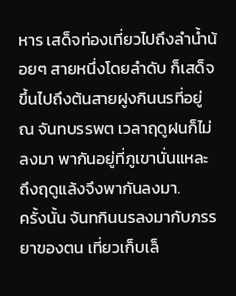หาร เสด็จท่องเที่ยวไปถึงลำน้ำน้อยๆ สายหนึ่งโดยลำดับ ก็เสด็จขึ้นไปถึงต้นสายฝูงกินนรที่อยู่ ณ จันทบรรพต เวลาฤดูฝนก็ไม่ลงมา พากันอยู่ที่ภูเขานั่นแหละ ถึงฤดูแล้งจึงพากันลงมา.
ครั้งนั้น จันทกินนรลงมากับภรรยาของตน เที่ยวเก็บเล็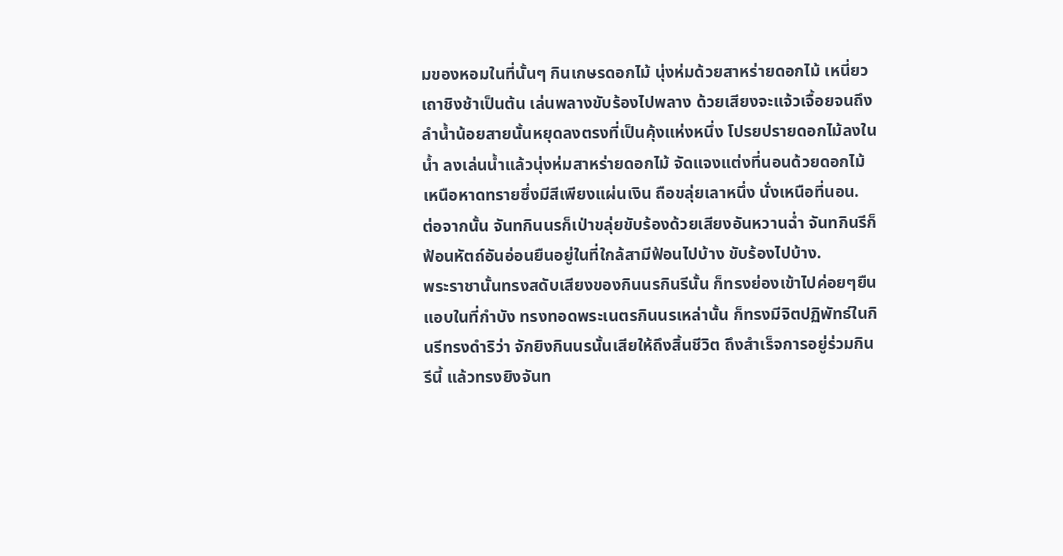มของหอมในที่นั้นๆ กินเกษรดอกไม้ นุ่งห่มด้วยสาหร่ายดอกไม้ เหนี่ยวเถาชิงช้าเป็นต้น เล่นพลางขับร้องไปพลาง ด้วยเสียงจะแจ้วเจื้อยจนถึงลำน้ำน้อยสายนั้นหยุดลงตรงที่เป็นคุ้งแห่งหนึ่ง โปรยปรายดอกไม้ลงในน้ำ ลงเล่นน้ำแล้วนุ่งห่มสาหร่ายดอกไม้ จัดแจงแต่งที่นอนด้วยดอกไม้ เหนือหาดทรายซึ่งมีสีเพียงแผ่นเงิน ถือขลุ่ยเลาหนึ่ง นั่งเหนือที่นอน.
ต่อจากนั้น จันทกินนรก็เป่าขลุ่ยขับร้องด้วยเสียงอันหวานฉ่ำ จันทกินรีก็ฟ้อนหัตถ์อันอ่อนยืนอยู่ในที่ใกล้สามีฟ้อนไปบ้าง ขับร้องไปบ้าง.
พระราชานั้นทรงสดับเสียงของกินนรกินรีนั้น ก็ทรงย่องเข้าไปค่อยๆยืนแอบในที่กำบัง ทรงทอดพระเนตรกินนรเหล่านั้น ก็ทรงมีจิตปฏิพัทธ์ในกินรีทรงดำริว่า จักยิงกินนรนั้นเสียให้ถึงสิ้นชีวิต ถึงสำเร็จการอยู่ร่วมกินรีนี้ แล้วทรงยิงจันท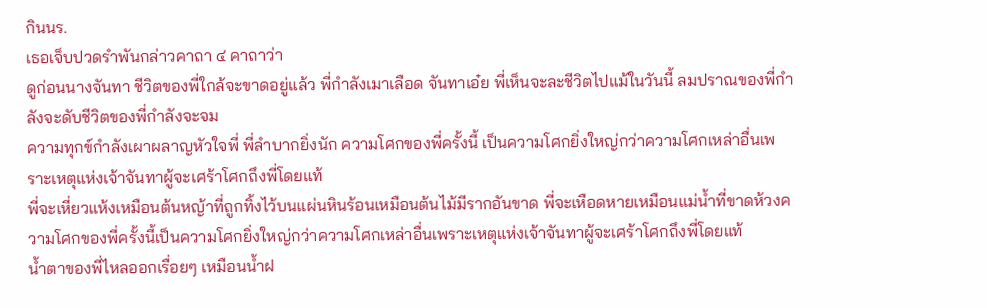กินนร.
เธอเจ็บปวดรำพันกล่าวคาถา ๔ คาถาว่า
ดูก่อนนางจันทา ชีวิตของพี่ใกล้จะขาดอยู่แล้ว พี่กำลังเมาเลือด จันทาเอ๋ย พี่เห็นจะละชีวิตไปแม้ในวันนี้ ลมปราณของพี่กำลังจะดับชีวิตของพี่กำลังจะจม
ความทุกข์กำลังเผาผลาญหัวใจพี่ พี่ลำบากยิ่งนัก ความโศกของพี่ครั้งนี้ เป็นความโศกยิ่งใหญ่กว่าความโศกเหล่าอื่นเพราะเหตุแห่งเจ้าจันทาผู้จะเศร้าโศกถึงพี่โดยแท้
พี่จะเหี่ยวแห้งเหมือนต้นหญ้าที่ถูกทิ้งไว้บนแผ่นหินร้อนเหมือนต้นไม้มีรากอันขาด พี่จะเหือดหายเหมือนแม่น้ำที่ขาดห้วงความโศกของพี่ครั้งนี้เป็นความโศกยิ่งใหญ่กว่าความโศกเหล่าอื่นเพราะเหตุแห่งเจ้าจันทาผู้จะเศร้าโศกถึงพี่โดยแท้
น้ำตาของพี่ไหลออกเรื่อยๆ เหมือนน้ำฝ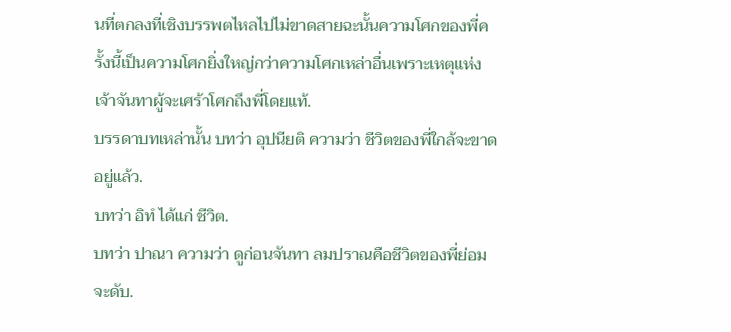นที่ตกลงที่เชิงบรรพตไหลไปไม่ขาดสายฉะนั้นความโศกของพี่ครั้งนี้เป็นความโศกยิ่งใหญ่กว่าความโศกเหล่าอื่นเพราะเหตุแห่งเจ้าจันทาผู้จะเศร้าโศกถึงพี่โดยแท้.
บรรดาบทเหล่านั้น บทว่า อุปนียติ ความว่า ชีวิตของพี่ใกล้จะขาดอยู่แล้ว.
บทว่า อิทํ ได้แก่ ชีวิต.
บทว่า ปาณา ความว่า ดูก่อนจันทา ลมปราณคือชีวิตของพี่ย่อมจะดับ.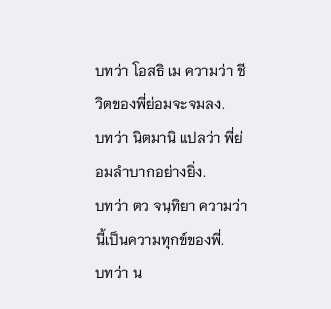บทว่า โอสธิ เม ความว่า ชีวิตของพี่ย่อมจะจมลง.
บทว่า นิตมานิ แปลว่า พี่ย่อมลำบากอย่างยิ่ง.
บทว่า ตว จนฺทิยา ความว่า นี้เป็นความทุกข์ของพี่.
บทว่า น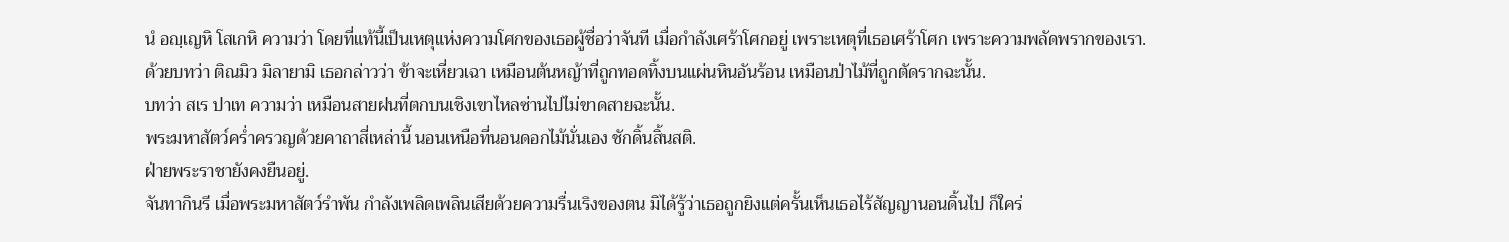นํ อญฺเญหิ โสเกหิ ความว่า โดยที่แท้นี้เป็นเหตุแห่งความโศกของเธอผู้ชื่อว่าจันที เมื่อกำลังเศร้าโศกอยู่ เพราะเหตุที่เธอเศร้าโศก เพราะความพลัดพรากของเรา.
ด้วยบทว่า ติณมิว มิลายามิ เธอกล่าวว่า ข้าจะเหี่ยวเฉา เหมือนต้นหญ้าที่ถูกทอดทิ้งบนแผ่นหินอันร้อน เหมือนป่าไม้ที่ถูกตัดรากฉะนั้น.
บทว่า สเร ปาเท ความว่า เหมือนสายฝนที่ตกบนเชิงเขาไหลซ่านไปไม่ขาดสายฉะนั้น.
พระมหาสัตว์คร่ำครวญด้วยคาถาสี่เหล่านี้ นอนเหนือที่นอนดอกไม้นั่นเอง ชักดิ้นสิ้นสติ.
ฝ่ายพระราชายังคงยืนอยู่.
จันทากินรี เมื่อพระมหาสัตว์รำพัน กำลังเพลิดเพลินเสียด้วยความรื่นเริงของตน มิได้รู้ว่าเธอถูกยิงแต่ครั้นเห็นเธอไร้สัญญานอนดิ้นไป ก็ใคร่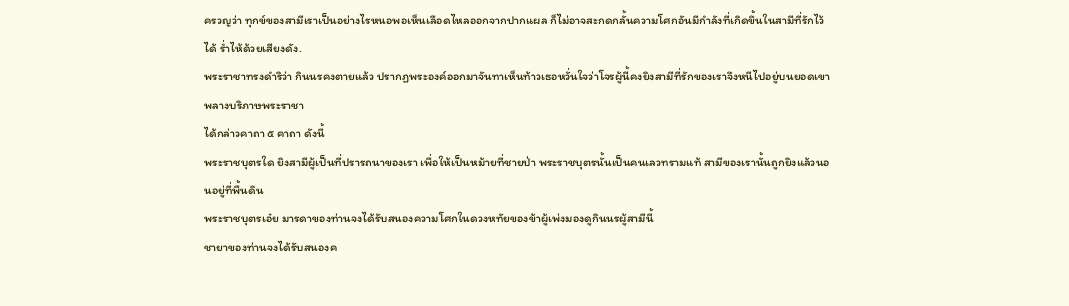ครวญว่า ทุกข์ของสามีเราเป็นอย่างไรหนอพอเห็นเลือดไหลออกจากปากแผล ก็ไม่อาจสะกดกลั้นความโศกอันมีกำลังที่เกิดขึ้นในสามีที่รักไว้ได้ ร่ำไห้ด้วยเสียงดัง.
พระราชาทรงดำริว่า กินนรคงตายแล้ว ปรากฏพระองค์ออกมาจันทาเห็นท้าวเธอหวั่นใจว่าโจรผู้นี้คงยิงสามีที่รักของเราจึงหนีไปอยู่บนยอดเขาพลางบริภาษพระราชา
ได้กล่าวคาถา ๕ คาถา ดังนี้
พระราชบุตรใด ยิงสามีผู้เป็นที่ปรารถนาของเรา เพื่อให้เป็นหม้ายที่ชายป่า พระราชบุตรนั้นเป็นคนเลวทรามแท้ สามีของเรานั้นถูกยิงแล้วนอนอยู่ที่พื้นดิน
พระราชบุตรเอ๋ย มารดาของท่านจงได้รับสนองความโศกในดวงหทัยของข้าผู้เพ่งมองดูกินนรผู้สามีนี้
ชายาของท่านจงได้รับสนองค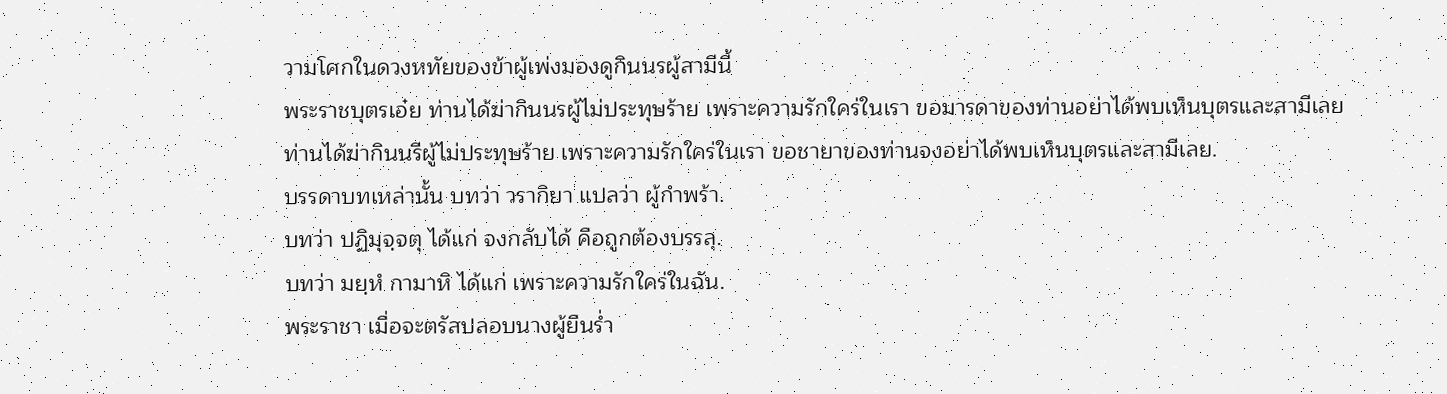วามโศกในดวงหทัยของข้าผู้เพ่งมองดูกินนรผู้สามีนี้
พระราชบุตรเอ๋ย ท่านได้ฆ่ากินนรผู้ไม่ประทุษร้าย เพราะความรักใคร่ในเรา ขอมารดาของท่านอย่าได้พบเห็นบุตรและสามีเลย
ท่านได้ฆ่ากินนรีผู้ไม่ประทุษร้าย เพราะความรักใคร่ในเรา ขอชายาของท่านจงอย่าได้พบเห็นบุตรและสามีเลย.
บรรดาบทเหล่านั้น บทว่า วรากิยา แปลว่า ผู้กำพร้า.
บทว่า ปฏิมุจฺจตุ ได้แก่ จงกลับได้ คือถูกต้องบรรลุ.
บทว่า มยฺหํ กามาหิ ได้แก่ เพราะความรักใคร่ในฉัน.
พระราชา เมื่อจะตรัสปลอบนางผู้ยืนร่ำ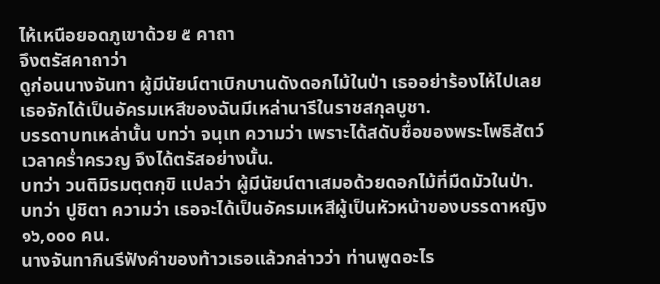ไห้เหนือยอดภูเขาด้วย ๕ คาถา
จึงตรัสคาถาว่า
ดูก่อนนางจันทา ผู้มีนัยน์ตาเบิกบานดังดอกไม้ในป่า เธออย่าร้องไห้ไปเลย เธอจักได้เป็นอัครมเหสีของฉันมีเหล่านารีในราชสกุลบูชา.
บรรดาบทเหล่านั้น บทว่า จนฺเท ความว่า เพราะได้สดับชื่อของพระโพธิสัตว์เวลาคร่ำครวญ จึงได้ตรัสอย่างนั้น.
บทว่า วนติมิรมตฺตกฺขิ แปลว่า ผู้มีนัยน์ตาเสมอด้วยดอกไม้ที่มืดมัวในป่า.
บทว่า ปูชิตา ความว่า เธอจะได้เป็นอัครมเหสีผู้เป็นหัวหน้าของบรรดาหญิง ๑๖,๐๐๐ คน.
นางจันทากินรีฟังคำของท้าวเธอแล้วกล่าวว่า ท่านพูดอะไร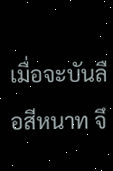เมื่อจะบันลือสีหนาท จึ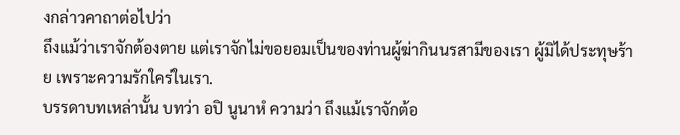งกล่าวคาถาต่อไปว่า
ถึงแม้ว่าเราจักต้องตาย แต่เราจักไม่ขอยอมเป็นของท่านผู้ฆ่ากินนรสามีของเรา ผู้มิได้ประทุษร้าย เพราะความรักใคร่ในเรา.
บรรดาบทเหล่านั้น บทว่า อปิ นูนาหํ ความว่า ถึงแม้เราจักต้อ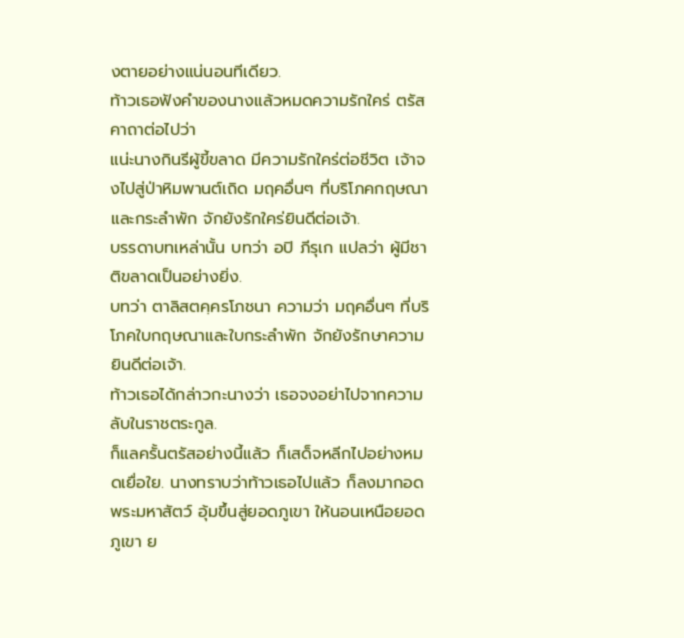งตายอย่างแน่นอนทีเดียว.
ท้าวเธอฟังคำของนางแล้วหมดความรักใคร่ ตรัสคาถาต่อไปว่า
แน่ะนางกินรีผู้ขี้ขลาด มีความรักใคร่ต่อชีวิต เจ้าจงไปสู่ป่าหิมพานต์เถิด มฤคอื่นๆ ที่บริโภคกฤษณาและกระลำพัก จักยังรักใคร่ยินดีต่อเจ้า.
บรรดาบทเหล่านั้น บทว่า อปิ ภีรุเก แปลว่า ผู้มีชาติขลาดเป็นอย่างยิ่ง.
บทว่า ตาลิสตคฺครโภชนา ความว่า มฤคอื่นๆ ที่บริโภคใบกฤษณาและใบกระลำพัก จักยังรักษาความยินดีต่อเจ้า.
ท้าวเธอได้กล่าวกะนางว่า เธอจงอย่าไปจากความลับในราชตระกูล.
ก็แลครั้นตรัสอย่างนี้แล้ว ก็เสด็จหลีกไปอย่างหมดเยื่อใย. นางทราบว่าท้าวเธอไปแล้ว ก็ลงมากอดพระมหาสัตว์ อุ้มขึ้นสู่ยอดภูเขา ให้นอนเหนือยอดภูเขา ย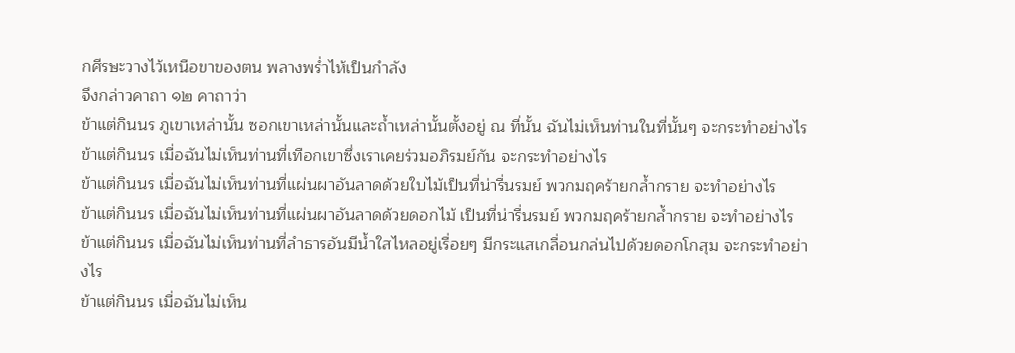กศีรษะวางไว้เหนือขาของตน พลางพร่ำไห้เป็นกำลัง
จึงกล่าวคาถา ๑๒ คาถาว่า
ข้าแต่กินนร ภูเขาเหล่านั้น ซอกเขาเหล่านั้นและถ้ำเหล่านั้นตั้งอยู่ ณ ที่นั้น ฉันไม่เห็นท่านในที่นั้นๆ จะกระทำอย่างไร
ข้าแต่กินนร เมื่อฉันไม่เห็นท่านที่เทือกเขาซึ่งเราเคยร่วมอภิรมย์กัน จะกระทำอย่างไร
ข้าแต่กินนร เมื่อฉันไม่เห็นท่านที่แผ่นผาอันลาดด้วยใบไม้เป็นที่น่ารื่นรมย์ พวกมฤคร้ายกล้ำกราย จะทำอย่างไร
ข้าแต่กินนร เมื่อฉันไม่เห็นท่านที่แผ่นผาอันลาดด้วยดอกไม้ เป็นที่น่ารื่นรมย์ พวกมฤคร้ายกล้ำกราย จะทำอย่างไร
ข้าแต่กินนร เมื่อฉันไม่เห็นท่านที่ลำธารอันมีน้ำใสไหลอยู่เรื่อยๆ มีกระแสเกลื่อนกล่นไปด้วยดอกโกสุม จะกระทำอย่างไร
ข้าแต่กินนร เมื่อฉันไม่เห็น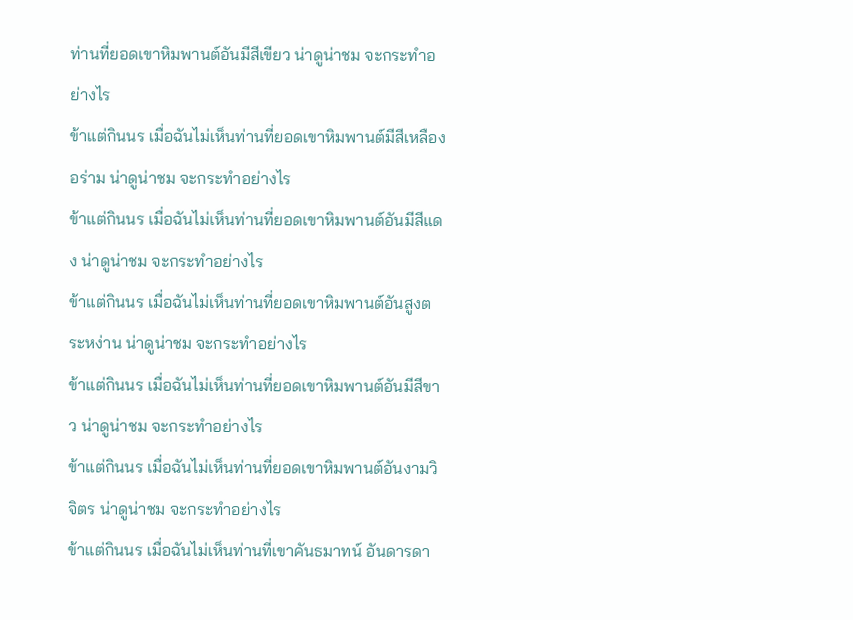ท่านที่ยอดเขาหิมพานต์อันมีสีเขียว น่าดูน่าชม จะกระทำอย่างไร
ข้าแต่กินนร เมื่อฉันไม่เห็นท่านที่ยอดเขาหิมพานต์มีสีเหลืองอร่าม น่าดูน่าชม จะกระทำอย่างไร
ข้าแต่กินนร เมื่อฉันไม่เห็นท่านที่ยอดเขาหิมพานต์อันมีสีแดง น่าดูน่าชม จะกระทำอย่างไร
ข้าแต่กินนร เมื่อฉันไม่เห็นท่านที่ยอดเขาหิมพานต์อันสูงตระหง่าน น่าดูน่าชม จะกระทำอย่างไร
ข้าแต่กินนร เมื่อฉันไม่เห็นท่านที่ยอดเขาหิมพานต์อันมีสีขาว น่าดูน่าชม จะกระทำอย่างไร
ข้าแต่กินนร เมื่อฉันไม่เห็นท่านที่ยอดเขาหิมพานต์อันงามวิจิตร น่าดูน่าชม จะกระทำอย่างไร
ข้าแต่กินนร เมื่อฉันไม่เห็นท่านที่เขาคันธมาทน์ อันดารดา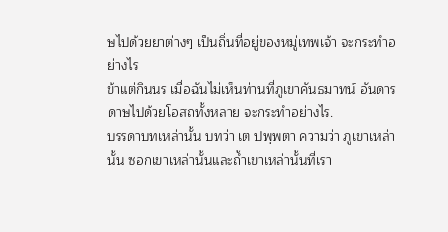ษไปด้วยยาต่างๆ เป็นถิ่นที่อยู่ของหมู่เทพเจ้า จะกระทำอย่างไร
ข้าแต่กินนร เมื่อฉันไม่เห็นท่านที่ภูเขาคันธมาทน์ อันดารดาษไปด้วยโอสถทั้งหลาย จะกระทำอย่างไร.
บรรดาบทเหล่านั้น บทว่า เต ปพฺพตา ความว่า ภูเขาเหล่านั้น ซอกเขาเหล่านั้นและถ้ำเขาเหล่านั้นที่เรา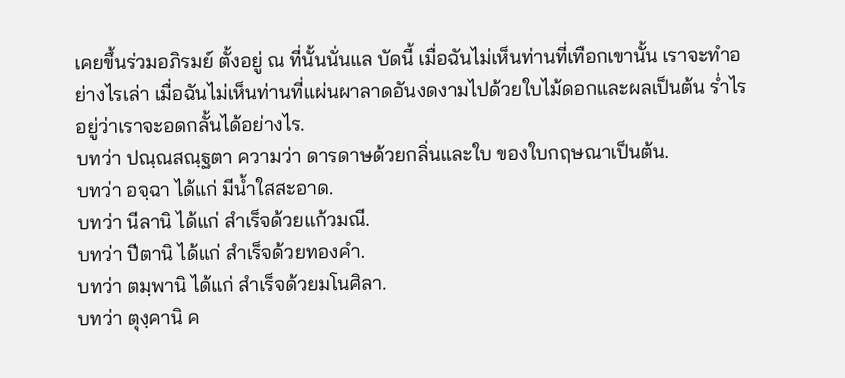เคยขึ้นร่วมอภิรมย์ ตั้งอยู่ ณ ที่นั้นนั่นแล บัดนี้ เมื่อฉันไม่เห็นท่านที่เทือกเขานั้น เราจะทำอย่างไรเล่า เมื่อฉันไม่เห็นท่านที่แผ่นผาลาดอันงดงามไปด้วยใบไม้ดอกและผลเป็นต้น ร่ำไรอยู่ว่าเราจะอดกลั้นได้อย่างไร.
บทว่า ปณฺณสณฺฐตา ความว่า ดารดาษด้วยกลิ่นและใบ ของใบกฤษณาเป็นต้น.
บทว่า อจฺฉา ได้แก่ มีน้ำใสสะอาด.
บทว่า นีลานิ ได้แก่ สำเร็จด้วยแก้วมณี.
บทว่า ปีตานิ ได้แก่ สำเร็จด้วยทองคำ.
บทว่า ตมฺพานิ ได้แก่ สำเร็จด้วยมโนศิลา.
บทว่า ตุงฺคานิ ค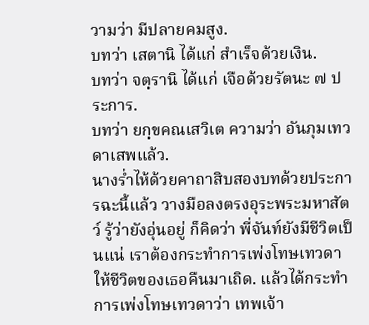วามว่า มีปลายคมสูง.
บทว่า เสตานิ ได้แก่ สำเร็จด้วยเงิน.
บทว่า จตฺรานิ ได้แก่ เจือด้วยรัตนะ ๗ ประการ.
บทว่า ยกฺขคณเสวิเต ความว่า อันภุมเทวดาเสพแล้ว.
นางร่ำไห้ด้วยคาถาสิบสองบทด้วยประการฉะนี้แล้ว วางมือลงตรงอุระพระมหาสัตว์ รู้ว่ายังอุ่นอยู่ ก็คิดว่า พี่จันท์ยังมีชีวิตเป็นแน่ เราต้องกระทำการเพ่งโทษเทวดา ให้ชีวิตของเธอคืนมาเถิด. แล้วได้กระทำการเพ่งโทษเทวดาว่า เทพเจ้า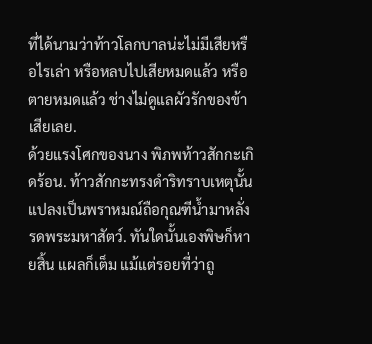ที่ได้นามว่าท้าวโลกบาลน่ะไม่มีเสียหรือไรเล่า หรือหลบไปเสียหมดแล้ว หรือตายหมดแล้ว ช่างไม่ดูแลผัวรักของข้าเสียเลย.
ด้วยแรงโศกของนาง พิภพท้าวสักกะเกิดร้อน. ท้าวสักกะทรงดำริทราบเหตุนั้น แปลงเป็นพราหมณ์ถือกุณฑีน้ำมาหลั่งรดพระมหาสัตว์. ทันใดนั้นเองพิษก็หายสิ้น แผลก็เต็ม แม้แต่รอยที่ว่าถู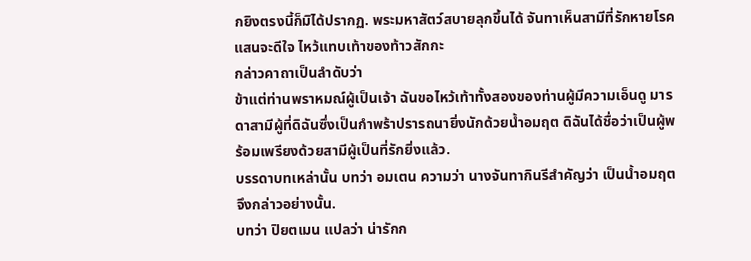กยิงตรงนี้ก็มิได้ปรากฏ. พระมหาสัตว์สบายลุกขึ้นได้ จันทาเห็นสามีที่รักหายโรค แสนจะดีใจ ไหว้แทบเท้าของท้าวสักกะ
กล่าวคาถาเป็นลำดับว่า
ข้าแต่ท่านพราหมณ์ผู้เป็นเจ้า ฉันขอไหว้เท้าทั้งสองของท่านผู้มีความเอ็นดู มารดาสามีผู้ที่ดิฉันซึ่งเป็นกำพร้าปรารถนายิ่งนักด้วยน้ำอมฤต ดิฉันได้ชื่อว่าเป็นผู้พร้อมเพรียงด้วยสามีผู้เป็นที่รักยิ่งแล้ว.
บรรดาบทเหล่านั้น บทว่า อมเตน ความว่า นางจันทากินรีสำคัญว่า เป็นน้ำอมฤตจึงกล่าวอย่างนั้น.
บทว่า ปิยตเมน แปลว่า น่ารักก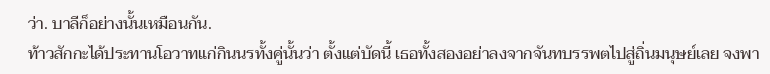ว่า. บาลีก็อย่างนั้นเหมือนกัน.
ท้าวสักกะได้ประทานโอวาทแก่กินนรทั้งคู่นั้นว่า ตั้งแต่บัดนี้ เธอทั้งสองอย่าลงจากจันทบรรพตไปสู่ถิ่นมนุษย์เลย จงพา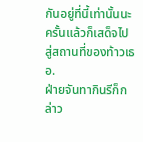กันอยู่ที่นี้เท่านั้นนะ ครั้นแล้วก็เสด็จไปสู่สถานที่ของท้าวเธอ.
ฝ่ายจันทากินรีก็กล่าว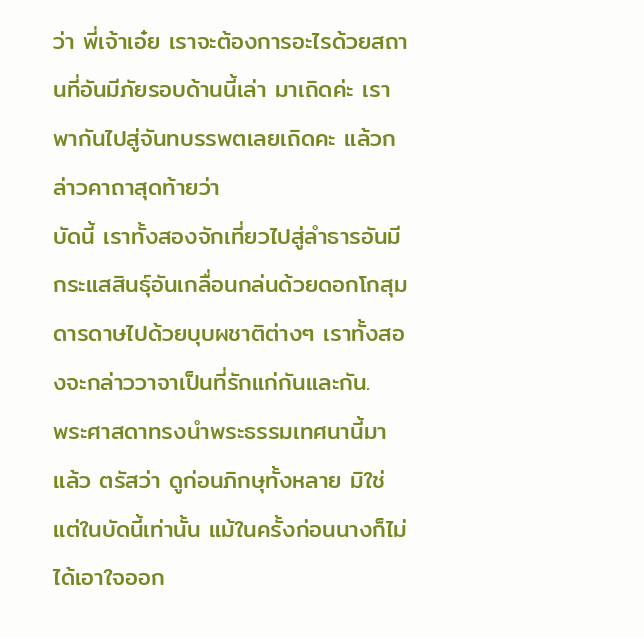ว่า พี่เจ้าเอ๋ย เราจะต้องการอะไรด้วยสถานที่อันมีภัยรอบด้านนี้เล่า มาเถิดค่ะ เราพากันไปสู่จันทบรรพตเลยเถิดคะ แล้วกล่าวคาถาสุดท้ายว่า
บัดนี้ เราทั้งสองจักเที่ยวไปสู่ลำธารอันมีกระแสสินธุ์อันเกลื่อนกล่นด้วยดอกโกสุม ดารดาษไปด้วยบุบผชาติต่างๆ เราทั้งสองจะกล่าววาจาเป็นที่รักแก่กันและกัน.
พระศาสดาทรงนำพระธรรมเทศนานี้มาแล้ว ตรัสว่า ดูก่อนภิกษุทั้งหลาย มิใช่แต่ในบัดนี้เท่านั้น แม้ในครั้งก่อนนางก็ไม่ได้เอาใจออก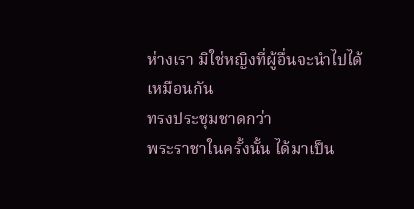ห่างเรา มิใช่หญิงที่ผู้อื่นจะนำไปได้เหมือนกัน
ทรงประชุมชาดกว่า
พระราชาในครั้งนั้น ได้มาเป็น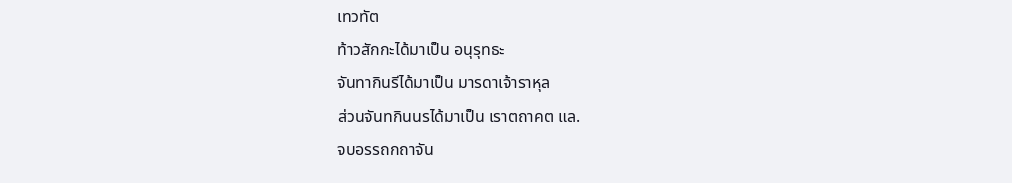เทวทัต
ท้าวสักกะได้มาเป็น อนุรุทธะ
จันทากินรีได้มาเป็น มารดาเจ้าราหุล
ส่วนจันทกินนรได้มาเป็น เราตถาคต แล.
จบอรรถกถาจัน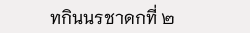ทกินนรชาดกที่ ๒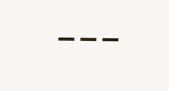---